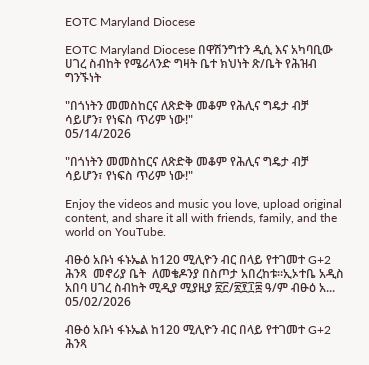EOTC Maryland Diocese

EOTC Maryland Diocese በዋሽንግተን ዲሲ እና አካባቢው ሀገረ ስብከት የሜሪላንድ ግዛት ቤተ ክህነት ጽ/ቤት የሕዝብ ግንኙነት

"በጎነትን መመስከርና ለጽድቅ መቆም የሕሊና ግዴታ ብቻ ሳይሆን፣ የነፍስ ጥሪም ነው!"
05/14/2026

"በጎነትን መመስከርና ለጽድቅ መቆም የሕሊና ግዴታ ብቻ ሳይሆን፣ የነፍስ ጥሪም ነው!"

Enjoy the videos and music you love, upload original content, and share it all with friends, family, and the world on YouTube.

ብፁዕ አቡነ ፋኑኤል ከ120 ሚሊዮን ብር በላይ የተገመተ G+2 ሕንጻ  መኖሪያ ቤት  ለመቄዶንያ በስጦታ አበረከቱ።ኢኦተቤ አዲስ አበባ ሀገረ ስብከት ሚዲያ ሚያዚያ ፳፫/፳፻፲፰ ዓ/ም ብፁዕ አ...
05/02/2026

ብፁዕ አቡነ ፋኑኤል ከ120 ሚሊዮን ብር በላይ የተገመተ G+2 ሕንጻ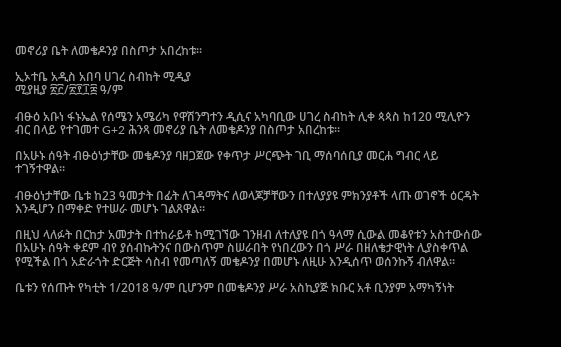መኖሪያ ቤት ለመቄዶንያ በስጦታ አበረከቱ።

ኢኦተቤ አዲስ አበባ ሀገረ ስብከት ሚዲያ
ሚያዚያ ፳፫/፳፻፲፰ ዓ/ም

ብፁዕ አቡነ ፋኑኤል የሰሜን አሜሪካ የዋሽንግተን ዲሲና አካባቢው ሀገረ ስብከት ሊቀ ጳጳስ ከ120 ሚሊዮን ብር በላይ የተገመተ G+2 ሕንጻ መኖሪያ ቤት ለመቄዶንያ በስጦታ አበረከቱ።

በአሁኑ ሰዓት ብፁዕነታቸው መቄዶንያ ባዘጋጀው የቀጥታ ሥርጭት ገቢ ማሰባሰቢያ መርሐ ግብር ላይ ተገኝተዋል።

ብፁዕነታቸው ቤቱ ከ23 ዓመታት በፊት ለገዳማትና ለወላጆቻቸውን በተለያያዩ ምክንያቶች ላጡ ወገኖች ዕርዳት እንዲሆን በማቀድ የተሠራ መሆኑ ገልጸዋል።

በዚህ ላለፉት በርከታ አመታት በተከራይቶ ከሚገኘው ገንዘብ ለተለያዩ በጎ ዓላማ ሲውል መቆየቱን አስተውሰው በአሁኑ ሰዓት ቀደም ብየ ያሰብኩትንና በውስጥም ስሠራበት የነበረውን በጎ ሥራ በዘለቄታዊነት ሊያስቀጥል የሚችል በጎ አድራጎት ድርጅት ሳስብ የመጣለኝ መቄዶንያ በመሆኑ ለዚሁ እንዲሰጥ ወሰንኩኝ ብለዋል።

ቤቱን የሰጡት የካቲት 1/2018 ዓ/ም ቢሆንም በመቄዶንያ ሥራ አስኪያጅ ክቡር አቶ ቢንያም አማካኝነት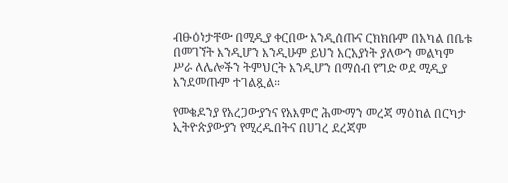ብፁዕነታቸው በሚዲያ ቀርበው እንዲሰጡና ርክክቡም በአካል በቤቱ በመገኘት እንዲሆን እንዲሁም ይህን አርአያነት ያለውን መልካም ሥራ ለሌሎችን ትምህርት እንዲሆን በማሰብ የግድ ወደ ሚዲያ እንደመጡም ተገልጿል።

የመቄዶንያ የአረጋውያንና የአእምሮ ሕሙማን መረጃ ማዕከል በርካታ ኢትዮጵያውያን የሚረዱበትና በሀገረ ደረጃም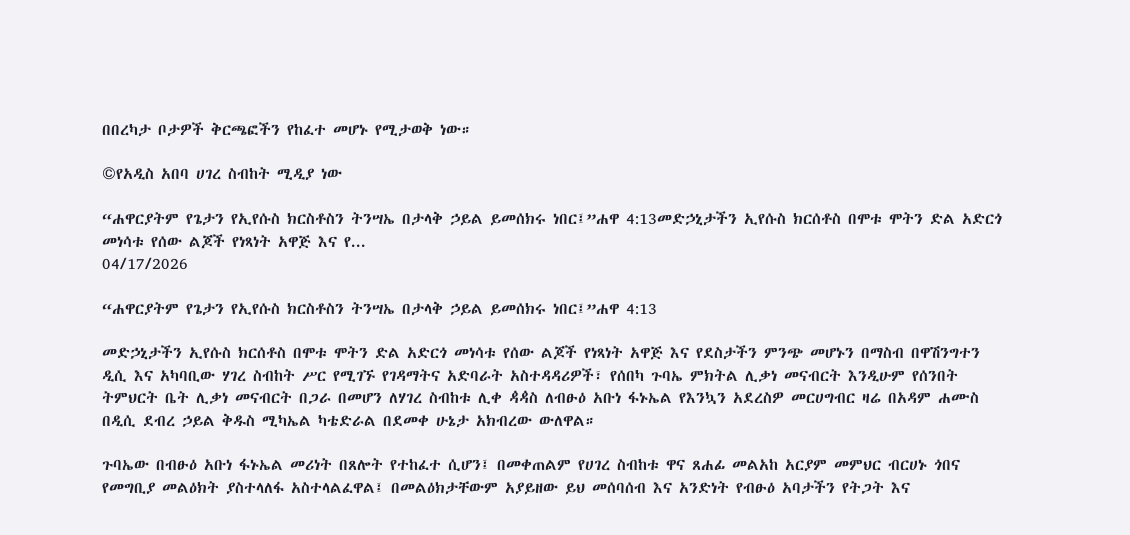በበረካታ ቦታዎች ቅርጫፎችን የከፈተ መሆኑ የሚታወቅ ነው።

©የአዲስ አበባ ሀገረ ስብከት ሚዲያ ነው

“ሐዋርያትም የጌታን የኢየሱስ ክርስቶስን ትንሣኤ በታላቅ ኃይል ይመሰክሩ ነበር፤”ሐዋ 4:13መድኃኒታችን ኢየሱስ ክርሰቶስ በሞቱ ሞትን ድል አድርጎ መነሳቱ የሰው ልጆች የነጻነት አዋጅ እና የ...
04/17/2026

“ሐዋርያትም የጌታን የኢየሱስ ክርስቶስን ትንሣኤ በታላቅ ኃይል ይመሰክሩ ነበር፤”ሐዋ 4:13

መድኃኒታችን ኢየሱስ ክርሰቶስ በሞቱ ሞትን ድል አድርጎ መነሳቱ የሰው ልጆች የነጻነት አዋጅ እና የደስታችን ምንጭ መሆኑን በማስብ በዋሽንግተን ዲሲ እና አካባቢው ሃገረ ስብከት ሥር የሚገኙ የገዳማትና አድባራት አስተዳዳሪዎች፣ የሰበካ ጉባኤ ምክትል ሊቃነ መናብርት እንዲሁም የሰንበት ትምህርት ቤት ሊቃነ መናብርት በጋራ በመሆን ለሃገረ ስብከቱ ሊቀ ዻዻስ ለብፁዕ አቡነ ፋኑኤል የእንኳን አደረስዎ መርሀግብር ዛሬ በአዳም ሐሙስ በዲሲ ደብረ ኃይል ቅዱስ ሚካኤል ካቴድራል በደመቀ ሁኔታ አክብረው ውለዋል።

ጉባኤው በብፁዕ አቡነ ፋኑኤል መሪነት በጸሎት የተከፈተ ሲሆን፤ በመቀጠልም የሀገረ ስብከቱ ዋና ጸሐፊ መልአከ አርያም መምህር ብርሀኑ ጎበና የመግቢያ መልዕክት ያስተላለፋ አስተላልፈዋል፤ በመልዕክታቸውም አያይዘው ይህ መሰባሰብ እና አንድነት የብፁዕ አባታችን የትጋት እና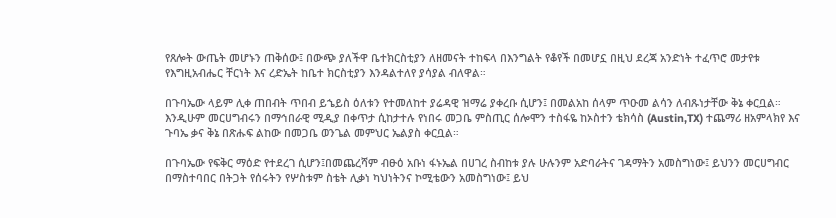የጸሎት ውጤት መሆኑን ጠቅሰው፤ በውጭ ያለችዋ ቤተክርስቲያን ለዘመናት ተከፍላ በእንግልት የቆየች በመሆኗ በዚህ ደረጃ አንድነት ተፈጥሮ መታየቱ የእግዚአብሔር ቸርነት እና ረድኤት ከቤተ ክርስቲያን እንዳልተለየ ያሳያል ብለዋል።

በጉባኤው ላይም ሊቀ ጠበብት ጥበብ ይኄይስ ዕለቱን የተመለከተ ያሬዳዊ ዝማሬ ያቀረቡ ሲሆን፤ በመልአከ ሰላም ጥዑመ ልሳን ለብጹነታቸው ቅኔ ቀርቧል። እንዲሁም መርሀግብሩን በማኅበራዊ ሚዲያ በቀጥታ ሲከታተሉ የነበሩ መጋቤ ምስጢር ሰሎሞን ተስፋዬ ከኦስተን ቴክሳስ (Austin,TX) ተጨማሪ ዘአምላክየ እና ጉባኤ ቃና ቅኔ በጽሑፍ ልከው በመጋቤ ወንጌል መምህር ኤልያስ ቀርቧል።

በጉባኤው የፍቅር ማዕድ የተደረገ ሲሆን፤በመጨረሻም ብፁዕ አቡነ ፋኑኤል በሀገረ ስብከቱ ያሉ ሁሉንም አድባራትና ገዳማትን አመስግነው፤ ይህንን መርሀግብር በማስተባበር በትጋት የሰሩትን የሦስቱም ስቴት ሊቃነ ካህነትንና ኮሚቴውን አመስግነው፤ ይህ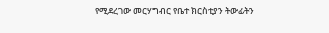የሚደረገው መርሃግብር የቤተ ክርስቲያን ትውፊትን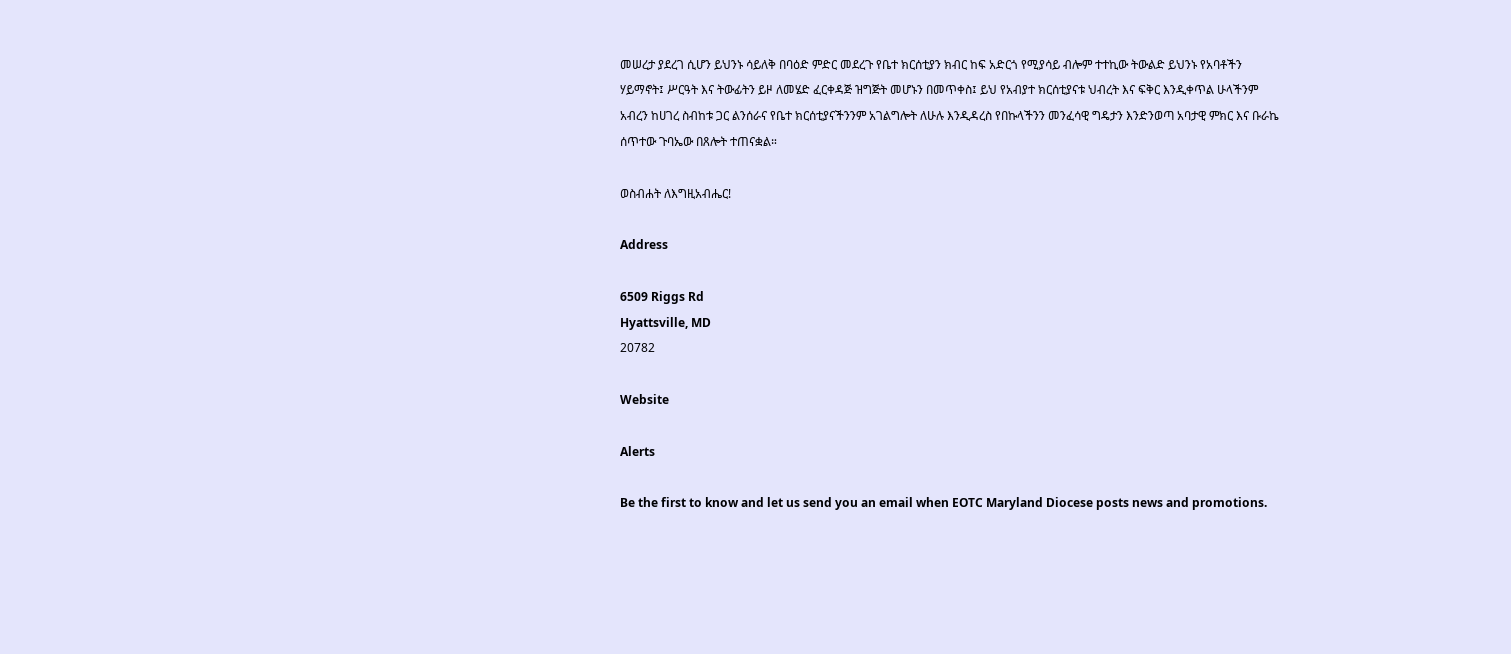መሠረታ ያደረገ ሲሆን ይህንኑ ሳይለቅ በባዕድ ምድር መደረጉ የቤተ ክርሰቲያን ክብር ከፍ አድርጎ የሚያሳይ ብሎም ተተኪው ትውልድ ይህንኑ የአባቶችን ሃይማኖት፤ ሥርዓት እና ትውፊትን ይዞ ለመሄድ ፈርቀዳጅ ዝግጅት መሆኑን በመጥቀስ፤ ይህ የአብያተ ክርሰቲያናቱ ህብረት እና ፍቅር እንዲቀጥል ሁላችንም አብረን ከሀገረ ስብከቱ ጋር ልንሰራና የቤተ ክርሰቲያናችንንም አገልግሎት ለሁሉ እንዲዳረስ የበኩላችንን መንፈሳዊ ግዴታን እንድንወጣ አባታዊ ምክር እና ቡራኬ ሰጥተው ጉባኤው በጸሎት ተጠናቋል።

ወስብሐት ለእግዚአብሔር!

Address

6509 Riggs Rd
Hyattsville, MD
20782

Website

Alerts

Be the first to know and let us send you an email when EOTC Maryland Diocese posts news and promotions.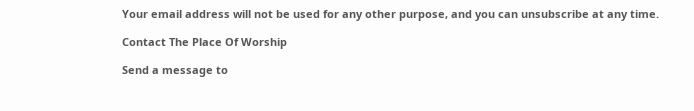Your email address will not be used for any other purpose, and you can unsubscribe at any time.

Contact The Place Of Worship

Send a message to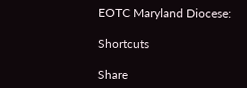EOTC Maryland Diocese:

Shortcuts

Share